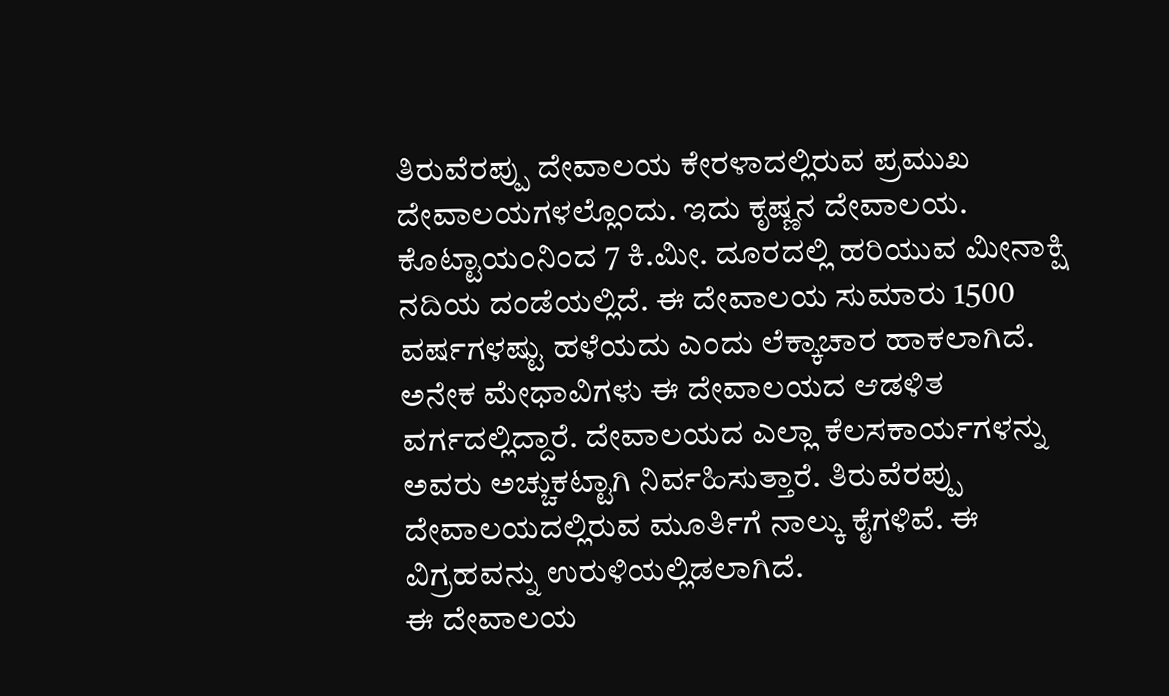ತಿರುವೆರಪ್ಪು ದೇವಾಲಯ ಕೇರಳಾದಲ್ಲಿರುವ ಪ್ರಮುಖ ದೇವಾಲಯಗಳಲ್ಲೊಂದು. ಇದು ಕೃಷ್ಣನ ದೇವಾಲಯ. ಕೊಟ್ಟಾಯಂನಿಂದ 7 ಕಿ.ಮೀ. ದೂರದಲ್ಲಿ ಹರಿಯುವ ಮೀನಾಕ್ಷಿ ನದಿಯ ದಂಡೆಯಲ್ಲಿದೆ. ಈ ದೇವಾಲಯ ಸುಮಾರು 1500 ವರ್ಷಗಳಷ್ಟು ಹಳೆಯದು ಎಂದು ಲೆಕ್ಕಾಚಾರ ಹಾಕಲಾಗಿದೆ. ಅನೇಕ ಮೇಧಾವಿಗಳು ಈ ದೇವಾಲಯದ ಆಡಳಿತ ವರ್ಗದಲ್ಲಿದ್ದಾರೆ. ದೇವಾಲಯದ ಎಲ್ಲಾ ಕೆಲಸಕಾರ್ಯಗಳನ್ನು ಅವರು ಅಚ್ಚುಕಟ್ಟಾಗಿ ನಿರ್ವಹಿಸುತ್ತಾರೆ. ತಿರುವೆರಪ್ಪು ದೇವಾಲಯದಲ್ಲಿರುವ ಮೂರ್ತಿಗೆ ನಾಲ್ಕು ಕೈಗಳಿವೆ. ಈ ವಿಗ್ರಹವನ್ನು ಉರುಳಿಯಲ್ಲಿಡಲಾಗಿದೆ.
ಈ ದೇವಾಲಯ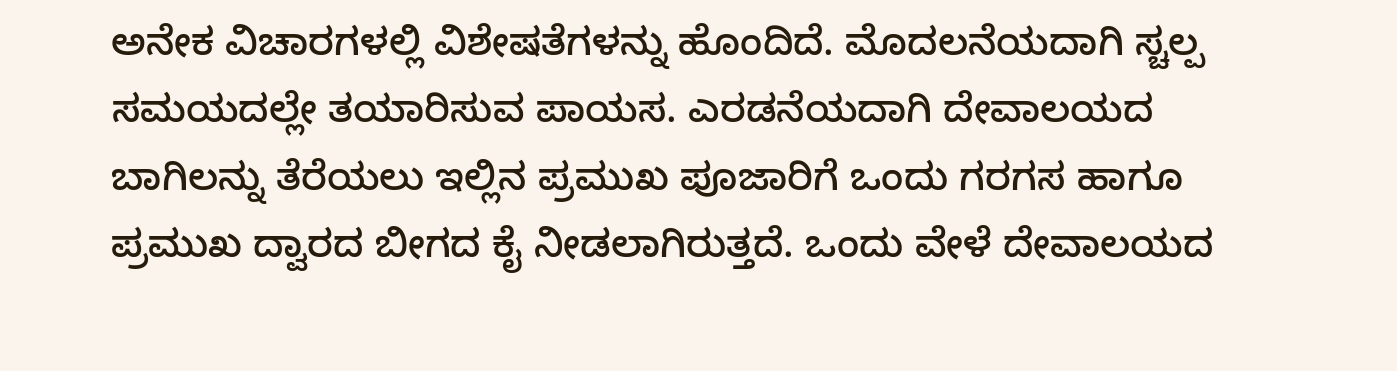ಅನೇಕ ವಿಚಾರಗಳಲ್ಲಿ ವಿಶೇಷತೆಗಳನ್ನು ಹೊಂದಿದೆ. ಮೊದಲನೆಯದಾಗಿ ಸ್ಚಲ್ಪ ಸಮಯದಲ್ಲೇ ತಯಾರಿಸುವ ಪಾಯಸ. ಎರಡನೆಯದಾಗಿ ದೇವಾಲಯದ ಬಾಗಿಲನ್ನು ತೆರೆಯಲು ಇಲ್ಲಿನ ಪ್ರಮುಖ ಪೂಜಾರಿಗೆ ಒಂದು ಗರಗಸ ಹಾಗೂ ಪ್ರಮುಖ ದ್ವಾರದ ಬೀಗದ ಕೈ ನೀಡಲಾಗಿರುತ್ತದೆ. ಒಂದು ವೇಳೆ ದೇವಾಲಯದ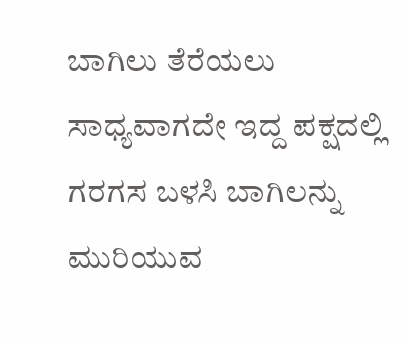ಬಾಗಿಲು ತೆರೆಯಲು ಸಾಧ್ಯವಾಗದೇ ಇದ್ದ ಪಕ್ಷದಲ್ಲಿ ಗರಗಸ ಬಳಸಿ ಬಾಗಿಲನ್ನು ಮುರಿಯುವ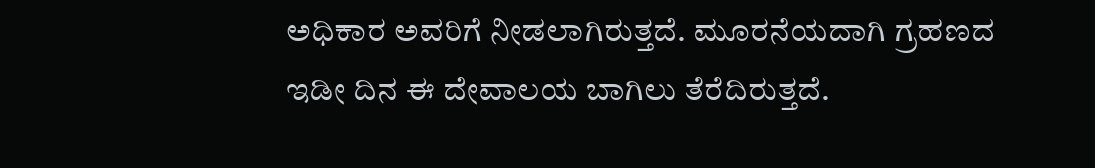ಅಧಿಕಾರ ಅವರಿಗೆ ನೀಡಲಾಗಿರುತ್ತದೆ. ಮೂರನೆಯದಾಗಿ ಗ್ರಹಣದ ಇಡೀ ದಿನ ಈ ದೇವಾಲಯ ಬಾಗಿಲು ತೆರೆದಿರುತ್ತದೆ.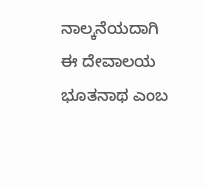ನಾಲ್ಕನೆಯದಾಗಿ ಈ ದೇವಾಲಯ ಭೂತನಾಥ ಎಂಬ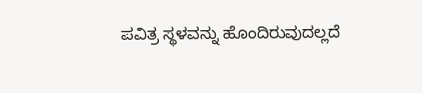ಪವಿತ್ರ ಸ್ಥಳವನ್ನು ಹೊಂದಿರುವುದಲ್ಲದೆ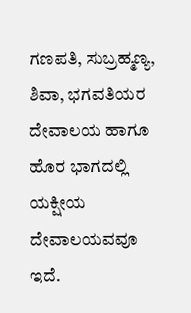ಗಣಪತಿ, ಸುಬ್ರಹ್ಮಣ್ಯ, ಶಿವಾ, ಭಗವತಿಯರ ದೇವಾಲಯ ಹಾಗೂ ಹೊರ ಭಾಗದಲ್ಲಿ ಯಕ್ಷೀಯ ದೇವಾಲಯವವೂ ಇದೆ.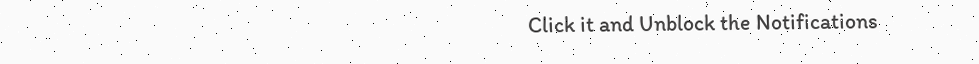Click it and Unblock the Notifications